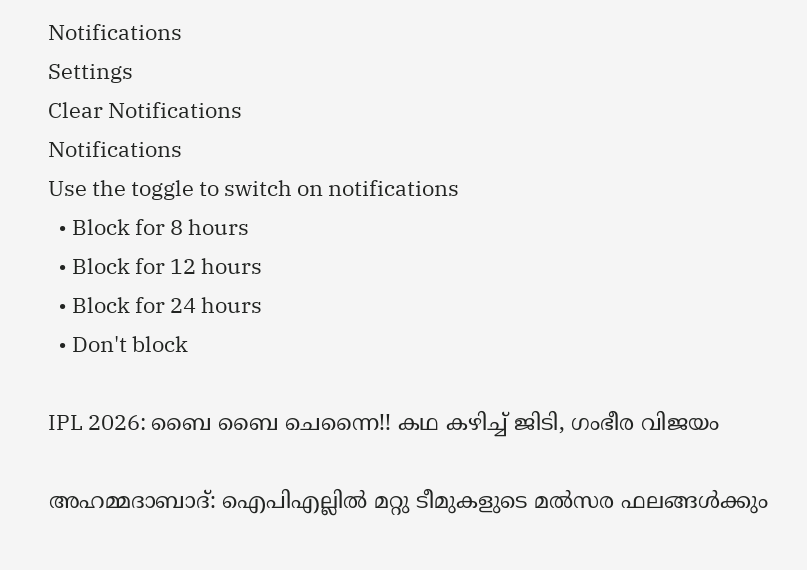Notifications
Settings
Clear Notifications
Notifications
Use the toggle to switch on notifications
  • Block for 8 hours
  • Block for 12 hours
  • Block for 24 hours
  • Don't block

IPL 2026: ബൈ ബൈ ചെന്നൈ!! കഥ കഴിച്ച് ജിടി, ഗംഭീര വിജയം

അഹമ്മദാബാദ്: ഐപിഎല്ലില്‍ മറ്റു ടീമുകളുടെ മല്‍സര ഫലങ്ങള്‍ക്കും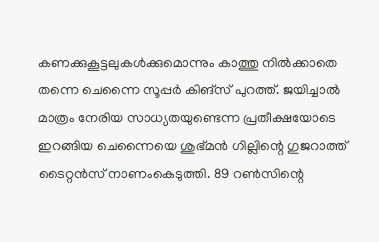കണക്കുകൂട്ടലുകള്‍ക്കുമൊന്നും കാത്തു നില്‍ക്കാതെ തന്നെ ചെന്നൈ സൂപ്പര്‍ കിങ്‌സ് പുറത്ത്. ജയിച്ചാല്‍ മാത്രം നേരിയ സാധ്യതയുണ്ടെന്ന പ്രതീക്ഷയോടെ ഇറങ്ങിയ ചെന്നൈയെ ശുഭ്മന്‍ ഗില്ലിന്റെ ഗുജറാത്ത് ടൈറ്റന്‍സ് നാണംകെടുത്തി. 89 റണ്‍സിന്റെ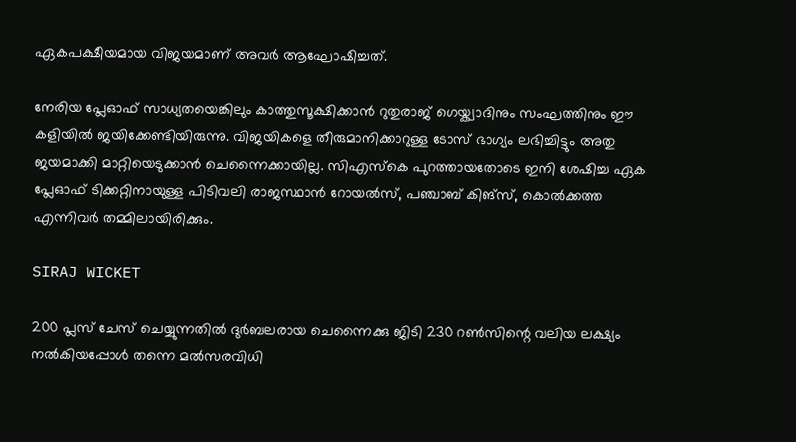ഏകപക്ഷീയമായ വിജയമാണ് അവര്‍ ആഘോഷിച്ചത്.

നേരിയ പ്ലേഓഫ് സാധ്യതയെങ്കിലും കാത്തുസൂക്ഷിക്കാന്‍ റുതുരാജ് ഗെയ്ക്വാദിനും സംഘത്തിനും ഈ കളിയില്‍ ജയിക്കേണ്ടിയിരുന്നു. വിജയികളെ തീരുമാനിക്കാറുള്ള ടോസ് ഭാഗ്യം ലഭിച്ചിട്ടും അതു ജയമാക്കി മാറ്റിയെടുക്കാന്‍ ചെന്നൈക്കായില്ല. സിഎസ്‌കെ പുറത്തായതോടെ ഇനി ശേഷിച്ച ഏക പ്ലേഓഫ് ടിക്കറ്റിനായുള്ള പിടിവലി രാജസ്ഥാന്‍ റോയല്‍സ്, പഞ്ചാബ് കിങ്‌സ്, കൊല്‍ക്കത്ത എന്നിവര്‍ തമ്മിലായിരിക്കും.

SIRAJ WICKET

200 പ്ലസ് ചേസ് ചെയ്യുന്നതില്‍ ദുര്‍ബലരായ ചെന്നൈക്കു ജിടി 230 റണ്‍സിന്റെ വലിയ ലക്ഷ്യം നല്‍കിയപ്പോള്‍ തന്നെ മല്‍സരവിധി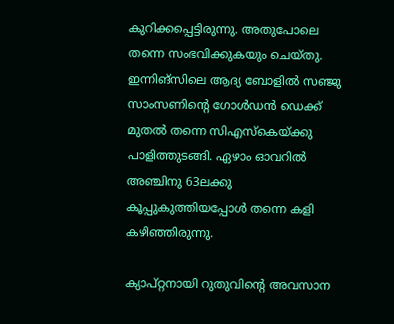കുറിക്കപ്പെട്ടിരുന്നു. അതുപോലെ തന്നെ സംഭവിക്കുകയും ചെയ്തു. ഇന്നിങ്‌സിലെ ആദ്യ ബോളില്‍ സഞ്ജു സാംസണിന്റെ ഗോള്‍ഡന്‍ ഡെക്ക് മുതല്‍ തന്നെ സിഎസ്‌കെയ്ക്കു പാളിത്തുടങ്ങി. ഏഴാം ഓവറില്‍ അഞ്ചിനു 63ലക്കു കൂപ്പുകുത്തിയപ്പോള്‍ തന്നെ കളി കഴിഞ്ഞിരുന്നു.

ക്യാപ്റ്റനായി റുതുവിന്റെ അവസാന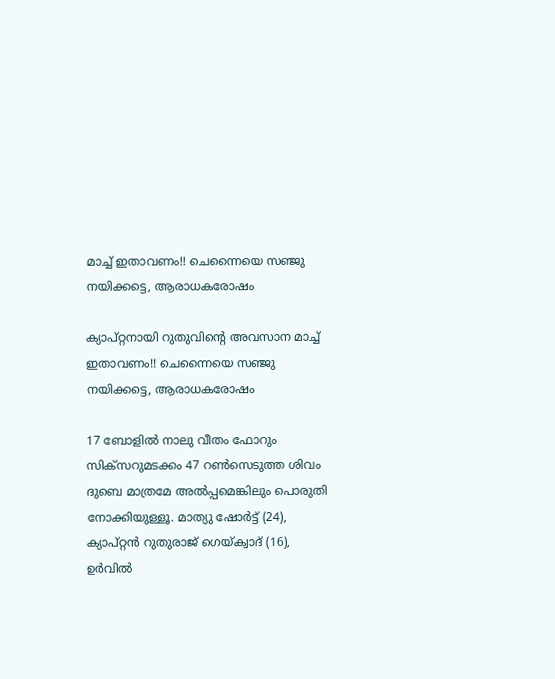മാച്ച് ഇതാവണം!! ചെന്നൈയെ സഞ്ജു നയിക്കട്ടെ, ആരാധകരോഷം

ക്യാപ്റ്റനായി റുതുവിന്റെ അവസാന മാച്ച് ഇതാവണം!! ചെന്നൈയെ സഞ്ജു നയിക്കട്ടെ, ആരാധകരോഷം

17 ബോളില്‍ നാലു വീതം ഫോറും സിക്‌സറുമടക്കം 47 റണ്‍സെടുത്ത ശിവം ദുബെ മാത്രമേ അല്‍പ്പമെങ്കിലും പൊരുതി നോക്കിയുള്ളൂ. മാത്യു ഷോര്‍ട്ട് (24), ക്യാപ്റ്റന്‍ റുതുരാജ് ഗെയ്ക്വാദ് (16), ഉര്‍വില്‍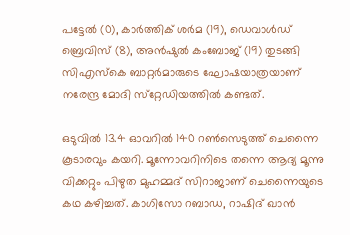പട്ടേല്‍ (0), കാര്‍ത്തിക് ശര്‍മ (19), ഡെവാള്‍ഡ് ബ്രെവിസ് (8), അന്‍ഷുല്‍ കംബോജ് (19) തുടങ്ങി സിഎസ്‌കെ ബാറ്റര്‍മാരുടെ ഘോഷയാത്രയാണ് നരേന്ദ്ര മോദി സ്‌റ്റേഡിയത്തില്‍ കണ്ടത്.

ഒടുവില്‍ 13.4 ഓവറില്‍ 140 റണ്‍സെടുത്ത് ചെന്നൈ കൂടാരവും കയറി. മൂന്നോവറിനിടെ തന്നെ ആദ്യ മൂന്നു വിക്കറ്റും പിഴുത മുഹമ്മദ് സിറാജാണ് ചെന്നൈയുടെ കഥ കഴിച്ചത്. കാഗിസോ റബാഡ, റാഷിദ് ഖാന്‍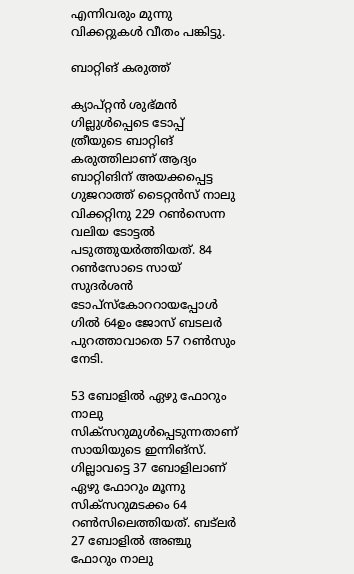എന്നിവരും മുന്നു വിക്കറ്റുകള്‍ വീതം പങ്കിട്ടു.

ബാറ്റിങ് കരുത്ത്

ക്യാപ്റ്റന്‍ ശുഭ്മന്‍ ഗില്ലുള്‍പ്പെടെ ടോപ്പ് ത്രീയുടെ ബാറ്റിങ് കരുത്തിലാണ് ആദ്യം ബാറ്റിങിന് അയക്കപ്പെട്ട ഗുജറാത്ത് ടൈറ്റന്‍സ് നാലു വിക്കറ്റിനു 229 റണ്‍സെന്ന വലിയ ടോട്ടല്‍ പടുത്തുയര്‍ത്തിയത്. 84 റണ്‍സോടെ സായ് സുദര്‍ശന്‍ ടോപ്‌സ്‌കോററായപ്പോള്‍ ഗില്‍ 64ഉം ജോസ് ബടലര്‍ പുറത്താവാതെ 57 റണ്‍സും നേടി.

53 ബോളില്‍ ഏഴു ഫോറും നാലു സിക്‌സറുമുള്‍പ്പെടുന്നതാണ് സായിയുടെ ഇന്നിങ്‌സ്. ഗില്ലാവട്ടെ 37 ബോളിലാണ് ഏഴു ഫോറും മൂന്നു സിക്‌സറുമടക്കം 64 റണ്‍സിലെത്തിയത്. ബട്‌ലര്‍ 27 ബോളില്‍ അഞ്ചു ഫോറും നാലു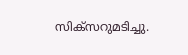സിക്‌സറുമടിച്ചു.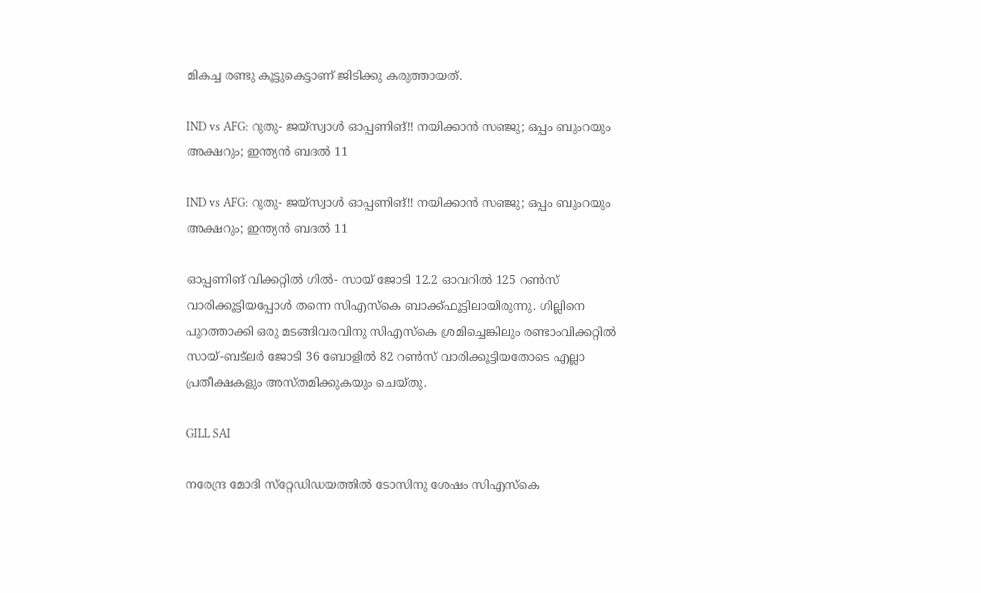മികച്ച രണ്ടു കൂട്ടുകെട്ടാണ് ജിടിക്കു കരുത്തായത്.

IND vs AFG: റുതു- ജയ്‌സ്വാള്‍ ഓപ്പണിങ്!! നയിക്കാന്‍ സഞ്ജു; ഒപ്പം ബുംറയും അക്ഷറും; ഇന്ത്യന്‍ ബദല്‍ 11

IND vs AFG: റുതു- ജയ്‌സ്വാള്‍ ഓപ്പണിങ്!! നയിക്കാന്‍ സഞ്ജു; ഒപ്പം ബുംറയും അക്ഷറും; ഇന്ത്യന്‍ ബദല്‍ 11

ഓപ്പണിങ് വിക്കറ്റില്‍ ഗില്‍- സായ് ജോടി 12.2 ഓവറില്‍ 125 റണ്‍സ് വാരിക്കൂട്ടിയപ്പോള്‍ തന്നെ സിഎസ്‌കെ ബാക്ക്ഫൂട്ടിലായിരുന്നു. ഗില്ലിനെ പുറത്താക്കി ഒരു മടങ്ങിവരവിനു സിഎസ്‌കെ ശ്രമിച്ചെങ്കിലും രണ്ടാംവിക്കറ്റില്‍ സായ്-ബട്‌ലര്‍ ജോടി 36 ബോളില്‍ 82 റണ്‍സ് വാരിക്കൂട്ടിയതോടെ എല്ലാ പ്രതീക്ഷകളും അസ്തമിക്കുകയും ചെയ്തു.

GILL SAI

നരേന്ദ്ര മോദി സ്‌റ്റേഡിഡയത്തില്‍ ടോസിനു ശേഷം സിഎസ്‌കെ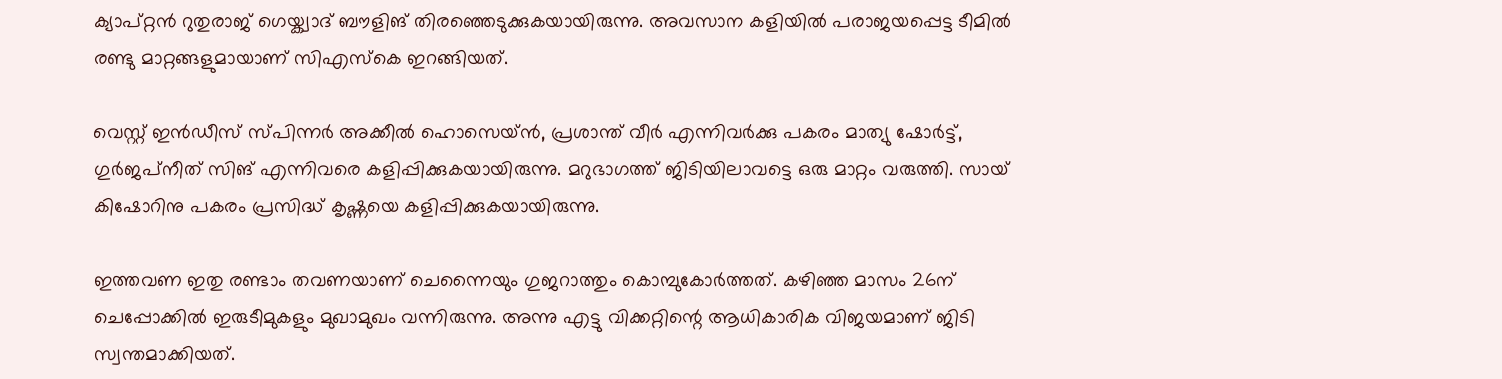ക്യാപ്റ്റന്‍ റുതുരാജ് ഗെയ്ക്വാദ് ബൗളിങ് തിരഞ്ഞെടുക്കുകയായിരുന്നു. അവസാന കളിയില്‍ പരാജയപ്പെട്ട ടീമില്‍ രണ്ടു മാറ്റങ്ങളുമായാണ് സിഎസ്‌കെ ഇറങ്ങിയത്.

വെസ്റ്റ് ഇന്‍ഡീസ് സ്പിന്നര്‍ അക്കീല്‍ ഹൊസെയ്ന്‍, പ്രശാന്ത് വീര്‍ എന്നിവര്‍ക്കു പകരം മാത്യു ഷോര്‍ട്ട്, ഗുര്‍ജപ്‌നീത് സിങ് എന്നിവരെ കളിപ്പിക്കുകയായിരുന്നു. മറുഭാഗത്ത് ജിടിയിലാവട്ടെ ഒരു മാറ്റം വരുത്തി. സായ് കിഷോറിനു പകരം പ്രസിദ്ധ് കൃഷ്ണയെ കളിപ്പിക്കുകയായിരുന്നു.

ഇത്തവണ ഇതു രണ്ടാം തവണയാണ് ചെന്നൈയും ഗുജറാത്തും കൊമ്പുകോര്‍ത്തത്. കഴിഞ്ഞ മാസം 26ന് ചെപ്പോക്കില്‍ ഇരുടീമുകളും മുഖാമുഖം വന്നിരുന്നു. അന്നു എട്ടു വിക്കറ്റിന്റെ ആധികാരിക വിജയമാണ് ജിടി സ്വന്തമാക്കിയത്.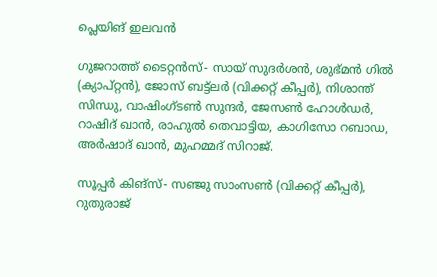പ്ലെയിങ് ഇലവന്‍

ഗുജറാത്ത് ടൈറ്റന്‍സ്- സായ് സുദര്‍ശന്‍, ശുഭ്മന്‍ ഗില്‍ (ക്യാപ്റ്റന്‍), ജോസ് ബട്ട്ലര്‍ (വിക്കറ്റ് കീപ്പര്‍), നിശാന്ത് സിന്ധു, വാഷിംഗ്ടണ്‍ സുന്ദര്‍, ജേസണ്‍ ഹോള്‍ഡര്‍, റാഷിദ് ഖാന്‍, രാഹുല്‍ തെവാട്ടിയ, കാഗിസോ റബാഡ, അര്‍ഷാദ് ഖാന്‍, മുഹമ്മദ് സിറാജ്.

സൂപ്പര്‍ കിങ്‌സ്- സഞ്ജു സാംസണ്‍ (വിക്കറ്റ് കീപ്പര്‍), റുതുരാജ്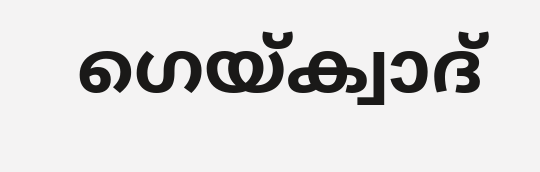ഗെയ്ക്വാദ്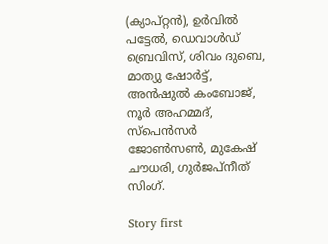(ക്യാപ്റ്റന്‍), ഉര്‍വില്‍ പട്ടേല്‍, ഡെവാള്‍ഡ് ബ്രെവിസ്, ശിവം ദുബെ, മാത്യു ഷോര്‍ട്ട്, അന്‍ഷുല്‍ കംബോജ്, നൂര്‍ അഹമ്മദ്, സ്‌പെന്‍സര്‍ ജോണ്‍സണ്‍, മുകേഷ് ചൗധരി, ഗുര്‍ജപ്നീത് സിംഗ്.

Story first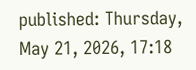published: Thursday, May 21, 2026, 17:18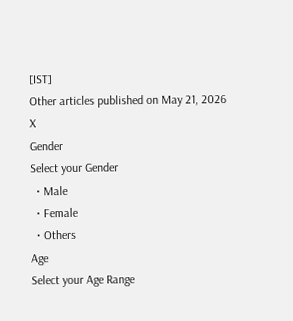[IST]
Other articles published on May 21, 2026
X
Gender
Select your Gender
  • Male
  • Female
  • Others
Age
Select your Age Range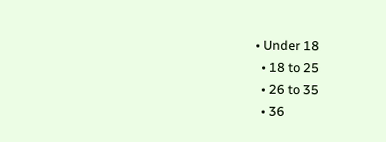• Under 18
  • 18 to 25
  • 26 to 35
  • 36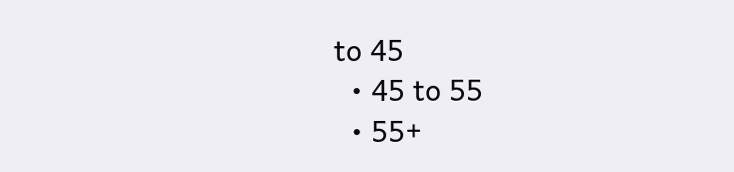to 45
  • 45 to 55
  • 55+